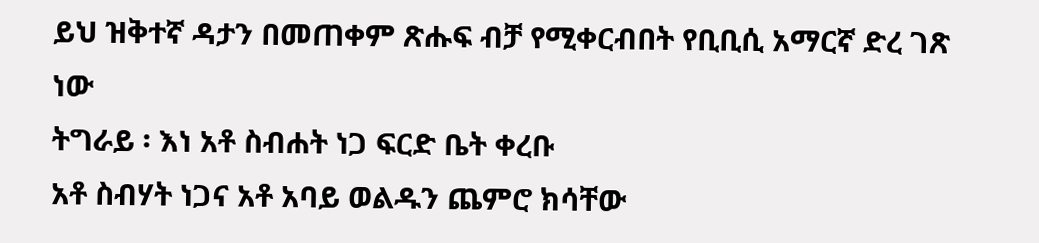ይህ ዝቅተኛ ዳታን በመጠቀም ጽሑፍ ብቻ የሚቀርብበት የቢቢሲ አማርኛ ድረ ገጽ ነው
ትግራይ ፡ እነ አቶ ስብሐት ነጋ ፍርድ ቤት ቀረቡ
አቶ ስብሃት ነጋና አቶ አባይ ወልዱን ጨምሮ ክሳቸው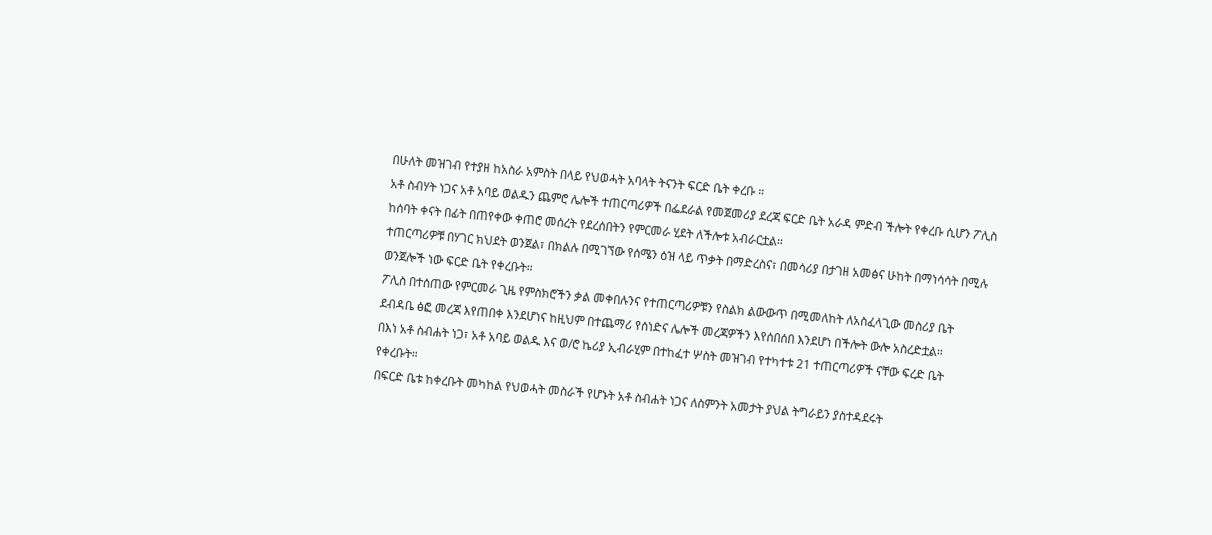በሁለት መዝገብ የተያዘ ከአስራ አምስት በላይ የህወሓት አባላት ትናንት ፍርድ ቤት ቀረቡ ።
አቶ ስብሃት ነጋና አቶ አባይ ወልዱን ጨምሮ ሌሎች ተጠርጣሪዎች በፌደራል የመጀመሪያ ደረጃ ፍርድ ቤት አራዳ ምድብ ችሎት የቀረቡ ሲሆን ፖሊስ ከሰባት ቀናት በፊት በጠየቀው ቀጠሮ መሰረት የደረሰበትን የምርመራ ሂደት ለችሎቱ አብራርቷል።
ተጠርጣሪዎቹ በሃገር ክህደት ወንጀል፣ በክልሉ በሚገኘው የሰሜን ዕዝ ላይ ጥቃት በማድረስና፣ በመሳሪያ በታገዘ አመፅና ሁከት በማነሳሳት በሚሉ ወንጀሎች ነው ፍርድ ቤት የቀረቡት።
ፖሊስ በተሰጠው የምርመራ ጊዜ የምስክሮችን ቃል መቀበሉንና የተጠርጣሪዎቹን የስልክ ልውውጥ በሚመለከት ለአስፈላጊው መስሪያ ቤት ደብዳቤ ፅፎ መረጃ እየጠበቀ እንደሆነና ከዚህም በተጨማሪ የሰነድና ሌሎች መረጃዎችን እየሰበሰበ እንደሆነ በችሎት ውሎ አስረድቷል።
በእነ አቶ ስብሐት ነጋ፣ አቶ አባይ ወልዱ እና ወ/ሮ ኬሪያ ኢብራሂም በተከፈተ ሦስት መዝገብ የተካተቱ 21 ተጠርጣሪዎች ናቸው ፍረድ ቤት የቀረቡት።
በፍርድ ቤቱ ከቀረቡት መካከል የህወሓት መስራች የሆኑት አቶ ስብሐት ነጋና ለስምንት አመታት ያህል ትግራይን ያስተዳደሩት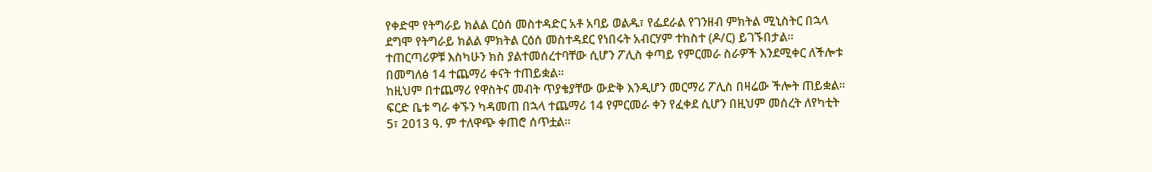የቀድሞ የትግራይ ክልል ርዕሰ መስተዳድር አቶ አባይ ወልዱ፣ የፌደራል የገንዘብ ምክትል ሚኒስትር በኋላ ደግሞ የትግራይ ክልል ምክትል ርዕሰ መስተዳደር የነበሩት አብርሃም ተከስተ (ዶ/ር) ይገኙበታል።
ተጠርጣሪዎቹ እስካሁን ክስ ያልተመሰረተባቸው ሲሆን ፖሊስ ቀጣይ የምርመራ ስራዎች እንደሚቀር ለችሎቱ በመግለፅ 14 ተጨማሪ ቀናት ተጠይቋል።
ከዚህም በተጨማሪ የዋስትና መብት ጥያቄያቸው ውድቅ እንዲሆን መርማሪ ፖሊስ በዛሬው ችሎት ጠይቋል። ፍርድ ቤቱ ግራ ቀኙን ካዳመጠ በኋላ ተጨማሪ 14 የምርመራ ቀን የፈቀደ ሲሆን በዚህም መሰረት ለየካቲት 5፣ 2013 ዓ. ም ተለዋጭ ቀጠሮ ሰጥቷል።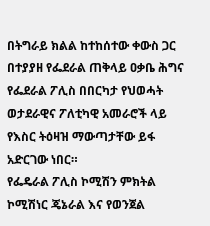በትግራይ ክልል ከተከሰተው ቀውስ ጋር በተያያዘ የፌደራል ጠቅላይ ዐቃቤ ሕግና የፌደራል ፖሊስ በበርካታ የህወሓት ወታደራዊና ፖለቲካዊ አመራሮች ላይ የእስር ትዕዛዝ ማውጣታቸው ይፋ አድርገው ነበር።
የፌዴራል ፖሊስ ኮሚሽን ምክትል ኮሚሽነር ጄኔራል እና የወንጀል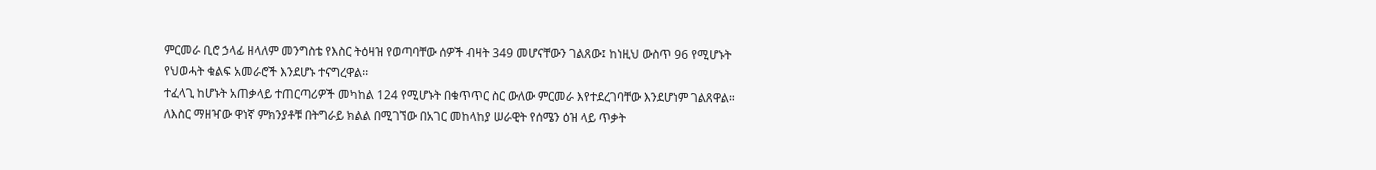ምርመራ ቢሮ ኃላፊ ዘላለም መንግስቴ የእስር ትዕዛዝ የወጣባቸው ሰዎች ብዛት 349 መሆናቸውን ገልጸው፤ ከነዚህ ውስጥ 96 የሚሆኑት የህወሓት ቁልፍ አመራሮች እንደሆኑ ተናግረዋል፡፡
ተፈላጊ ከሆኑት አጠቃላይ ተጠርጣሪዎች መካከል 124 የሚሆኑት በቁጥጥር ስር ውለው ምርመራ እየተደረገባቸው እንደሆነም ገልጸዋል።
ለእስር ማዘዣው ዋነኛ ምክንያቶቹ በትግራይ ክልል በሚገኘው በአገር መከላከያ ሠራዊት የሰሜን ዕዝ ላይ ጥቃት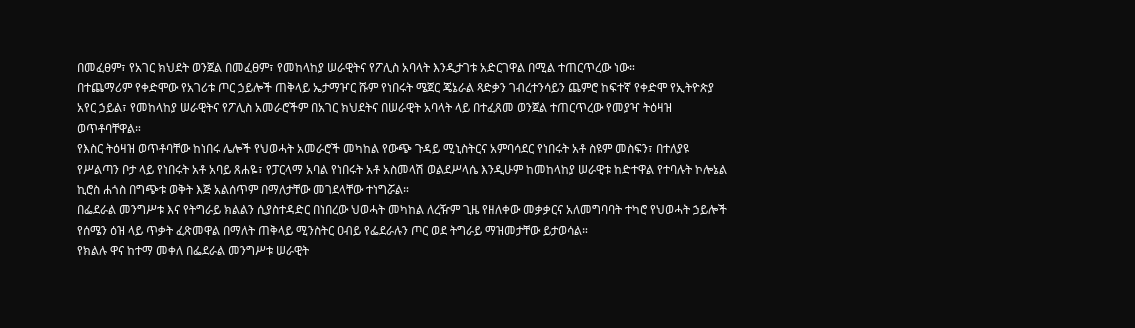በመፈፀም፣ የአገር ክህደት ወንጀል በመፈፀም፣ የመከላከያ ሠራዊትና የፖሊስ አባላት እንዲታገቱ አድርገዋል በሚል ተጠርጥረው ነው።
በተጨማሪም የቀድሞው የአገሪቱ ጦር ኃይሎች ጠቅላይ ኤታማዦር ሹም የነበሩት ሜጀር ጄኔራል ጻድቃን ገብረተንሳይን ጨምሮ ከፍተኛ የቀድሞ የኢትዮጵያ አየር ኃይል፣ የመከላከያ ሠራዊትና የፖሊስ አመራሮችም በአገር ክህደትና በሠራዊት አባላት ላይ በተፈጸመ ወንጀል ተጠርጥረው የመያዣ ትዕዛዝ ወጥቶባቸዋል።
የእስር ትዕዛዝ ወጥቶባቸው ከነበሩ ሌሎች የህወሓት አመራሮች መካከል የውጭ ጉዳይ ሚኒስትርና አምባሳደር የነበሩት አቶ ስዩም መስፍን፣ በተለያዩ የሥልጣን ቦታ ላይ የነበሩት አቶ አባይ ጸሐዬ፣ የፓርላማ አባል የነበሩት አቶ አስመላሽ ወልደሥላሴ እንዲሁም ከመከላከያ ሠራዊቱ ከድተዋል የተባሉት ኮሎኔል ኪሮስ ሐጎስ በግጭቱ ወቅት እጅ አልሰጥም በማለታቸው መገደላቸው ተነግሯል።
በፌደራል መንግሥቱ እና የትግራይ ክልልን ሲያስተዳድር በነበረው ህወሓት መካከል ለረዥም ጊዜ የዘለቀው መቃቃርና አለመግባባት ተካሮ የህወሓት ኃይሎች የሰሜን ዕዝ ላይ ጥቃት ፈጽመዋል በማለት ጠቅላይ ሚንስትር ዐብይ የፌደራሉን ጦር ወደ ትግራይ ማዝመታቸው ይታወሳል።
የክልሉ ዋና ከተማ መቀለ በፌደራል መንግሥቱ ሠራዊት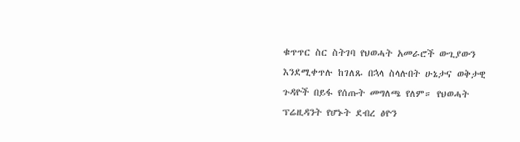ቁጥጥር ስር ስትገባ የህወሓት አመራሮች ውጊያውን እንደሚቀጥሉ ከገለጹ በኋላ ስላሉበት ሁኔታና ወቅታዊ ጉዳዮች በይፋ የሰጡት መግለጫ የለም። የህወሓት ፕሬዚዳንት የሆኑት ደብረ ፅዮን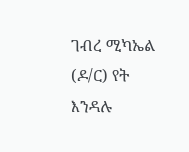ገብረ ሚካኤል (ዶ/ር) የት እንዳሉ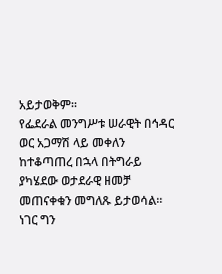አይታወቅም።
የፌደራል መንግሥቱ ሠራዊት በኅዳር ወር አጋማሽ ላይ መቀለን ከተቆጣጠረ በኋላ በትግራይ ያካሄደው ወታደራዊ ዘመቻ መጠናቀቁን መግለጹ ይታወሳል።
ነገር ግን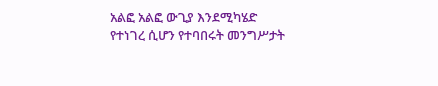አልፎ አልፎ ውጊያ እንደሚካሄድ የተነገረ ሲሆን የተባበሩት መንግሥታት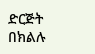ድርጅት በክልሉ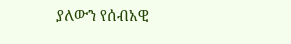ያለውን የሰብአዊ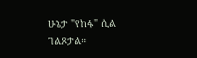ሁኔታ "የከፋ" ሲል ገልጾታል።